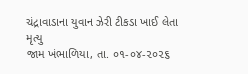ચંદ્રાવાડાના યુવાન ઝેરી ટીકડા ખાઈ લેતા મૃત્યુ
જામ ખંભાળિયા, તા. ૦૧-૦૪-૨૦૨૬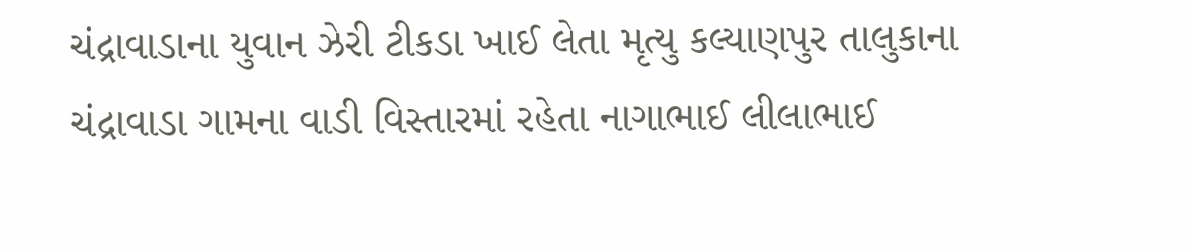ચંદ્રાવાડાના યુવાન ઝેરી ટીકડા ખાઈ લેતા મૃત્યુ કલ્યાણપુર તાલુકાના ચંદ્રાવાડા ગામના વાડી વિસ્તારમાં રહેતા નાગાભાઈ લીલાભાઈ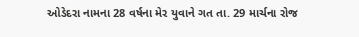ઓડેદરા નામના 28 વર્ષના મેર યુવાને ગત તા. 29 માર્ચના રોજ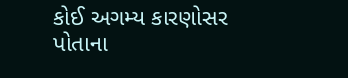કોઈ અગમ્ય કારણોસર પોતાના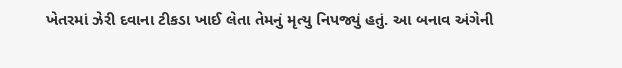ખેતરમાં ઝેરી દવાના ટીકડા ખાઈ લેતા તેમનું મૃત્યુ નિપજ્યું હતું. આ બનાવ અંગેની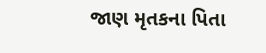જાણ મૃતકના પિતા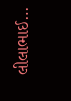લીલાભાઈ…